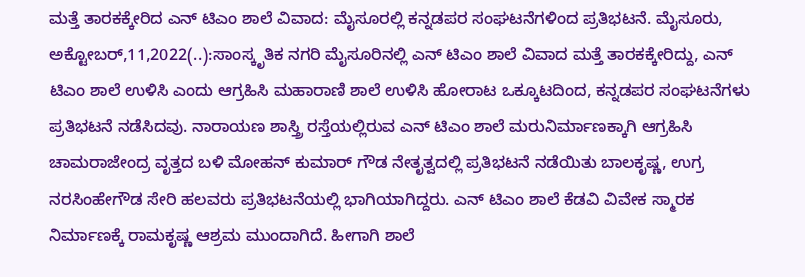ಮತ್ತೆ ತಾರಕಕ್ಕೇರಿದ ಎನ್ ಟಿಎಂ ಶಾಲೆ ವಿವಾದ: ಮೈಸೂರಲ್ಲಿ ಕನ್ನಡಪರ ಸಂಘಟನೆಗಳಿಂದ ಪ್ರತಿಭಟನೆ. ಮೈಸೂರು, ಅಕ್ಟೋಬರ್,11,2022(..):ಸಾಂಸ್ಕೃತಿಕ ನಗರಿ ಮೈಸೂರಿನಲ್ಲಿ ಎನ್ ಟಿಎಂ ಶಾಲೆ ವಿವಾದ ಮತ್ತೆ ತಾರಕಕ್ಕೇರಿದ್ದು, ಎನ್ ಟಿಎಂ ಶಾಲೆ ಉಳಿಸಿ ಎಂದು ಆಗ್ರಹಿಸಿ ಮಹಾರಾಣಿ ಶಾಲೆ ಉಳಿಸಿ ಹೋರಾಟ ಒಕ್ಕೂಟದಿಂದ, ಕನ್ನಡಪರ ಸಂಘಟನೆಗಳು ಪ್ರತಿಭಟನೆ ನಡೆಸಿದವು. ನಾರಾಯಣ ಶಾಸ್ತ್ರಿ ರಸ್ತೆಯಲ್ಲಿರುವ ಎನ್ ಟಿಎಂ ಶಾಲೆ ಮರುನಿರ್ಮಾಣಕ್ಕಾಗಿ ಆಗ್ರಹಿಸಿ ಚಾಮರಾಜೇಂದ್ರ ವೃತ್ತದ ಬಳಿ ಮೋಹನ್ ಕುಮಾರ್ ಗೌಡ ನೇತೃತ್ವದಲ್ಲಿ ಪ್ರತಿಭಟನೆ ನಡೆಯಿತು ಬಾಲಕೃಷ್ಣ, ಉಗ್ರ ನರಸಿಂಹೇಗೌಡ ಸೇರಿ ಹಲವರು ಪ್ರತಿಭಟನೆಯಲ್ಲಿ ಭಾಗಿಯಾಗಿದ್ದರು. ಎನ್ ಟಿಎಂ ಶಾಲೆ ಕೆಡವಿ ವಿವೇಕ‌ ಸ್ಮಾರಕ ನಿರ್ಮಾಣಕ್ಕೆ ರಾಮಕೃಷ್ಣ ಆಶ್ರಮ ಮುಂದಾಗಿದೆ. ಹೀಗಾಗಿ ಶಾಲೆ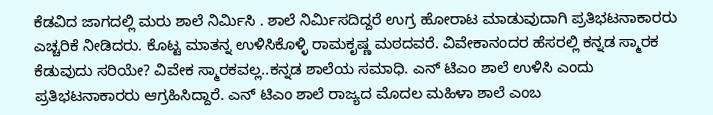ಕೆಡವಿದ ಜಾಗದಲ್ಲಿ ಮರು ಶಾಲೆ ನಿರ್ಮಿಸಿ . ಶಾಲೆ ನಿರ್ಮಿಸದಿದ್ದರೆ ಉಗ್ರ ಹೋರಾಟ ಮಾಡುವುದಾಗಿ ಪ್ರತಿಭಟನಾಕಾರರು ಎಚ್ಚರಿಕೆ ನೀಡಿದರು. ಕೊಟ್ಟ ಮಾತನ್ನ ಉಳಿಸಿಕೊಳ್ಳಿ ರಾಮಕೃಷ್ಣ ಮಠದವರೆ. ವಿವೇಕಾನಂದರ ಹೆಸರಲ್ಲಿ ಕನ್ನಡ ಸ್ಮಾರಕ ಕೆಡುವುದು ಸರಿಯೇ? ವಿವೇಕ ಸ್ಮಾರಕವಲ್ಲ..ಕನ್ನಡ ಶಾಲೆಯ ಸಮಾಧಿ. ಎನ್ ಟಿಎಂ ಶಾಲೆ ಉಳಿಸಿ ಎಂದು ಪ್ರತಿಭಟನಾಕಾರರು ಆಗ್ರಹಿಸಿದ್ದಾರೆ. ಎನ್ ಟಿಎಂ ಶಾಲೆ ರಾಜ್ಯದ ಮೊದಲ ಮಹಿಳಾ ಶಾಲೆ ಎಂಬ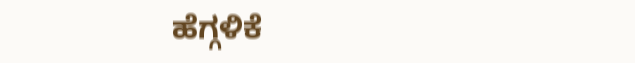ಹೆಗ್ಗಳಿಕೆ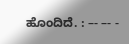ಹೊಂದಿದೆ. : –- –- -